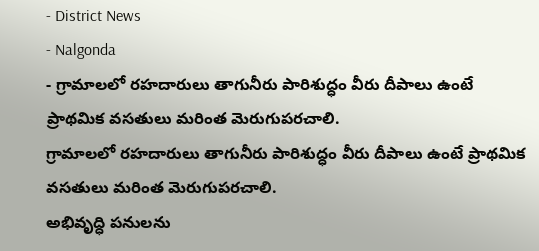- District News
- Nalgonda
- గ్రామాలలో రహదారులు తాగునీరు పారిశుద్ధం వీరు దీపాలు ఉంటే ప్రాథమిక వసతులు మరింత మెరుగుపరచాలి.
గ్రామాలలో రహదారులు తాగునీరు పారిశుద్ధం వీరు దీపాలు ఉంటే ప్రాథమిక వసతులు మరింత మెరుగుపరచాలి.
అభివృద్ధి పనులను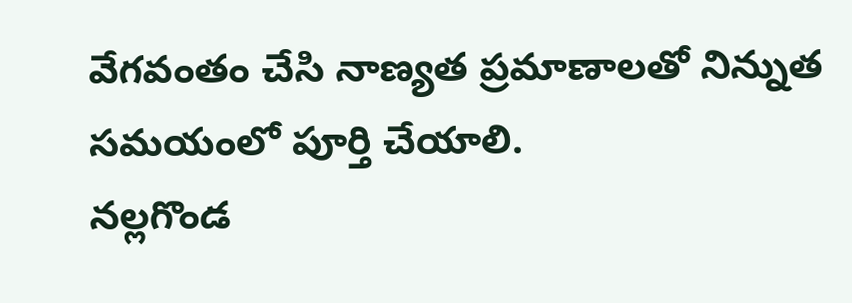వేగవంతం చేసి నాణ్యత ప్రమాణాలతో నిన్నుత సమయంలో పూర్తి చేయాలి.
నల్లగొండ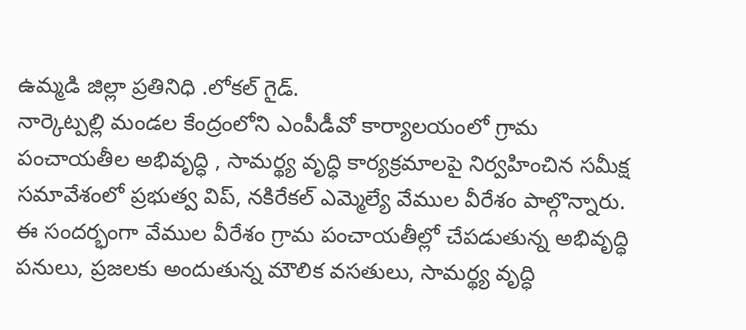ఉమ్మడి జిల్లా ప్రతినిధి .లోకల్ గైడ్.
నార్కెట్పల్లి మండల కేంద్రంలోని ఎంపీడీవో కార్యాలయంలో గ్రామ పంచాయతీల అభివృద్ధి , సామర్థ్య వృద్ధి కార్యక్రమాలపై నిర్వహించిన సమీక్ష సమావేశంలో ప్రభుత్వ విప్, నకిరేకల్ ఎమ్మెల్యే వేముల వీరేశం పాల్గొన్నారు.
ఈ సందర్భంగా వేముల వీరేశం గ్రామ పంచాయతీల్లో చేపడుతున్న అభివృద్ధి పనులు, ప్రజలకు అందుతున్న మౌలిక వసతులు, సామర్థ్య వృద్ధి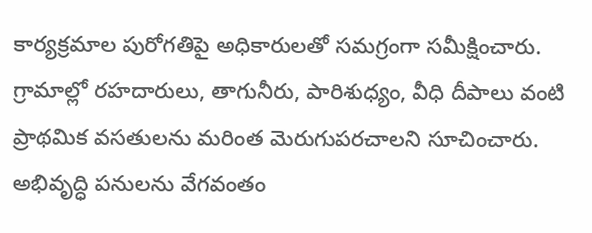కార్యక్రమాల పురోగతిపై అధికారులతో సమగ్రంగా సమీక్షించారు. గ్రామాల్లో రహదారులు, తాగునీరు, పారిశుధ్యం, వీధి దీపాలు వంటి ప్రాథమిక వసతులను మరింత మెరుగుపరచాలని సూచించారు. అభివృద్ధి పనులను వేగవంతం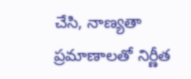చేసి, నాణ్యతా ప్రమాణాలతో నిర్ణీత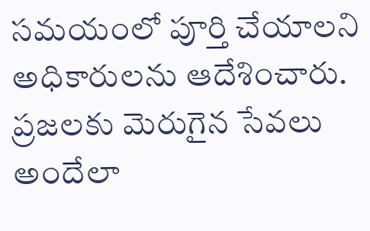సమయంలో పూర్తి చేయాలని అధికారులను ఆదేశించారు.
ప్రజలకు మెరుగైన సేవలు అందేలా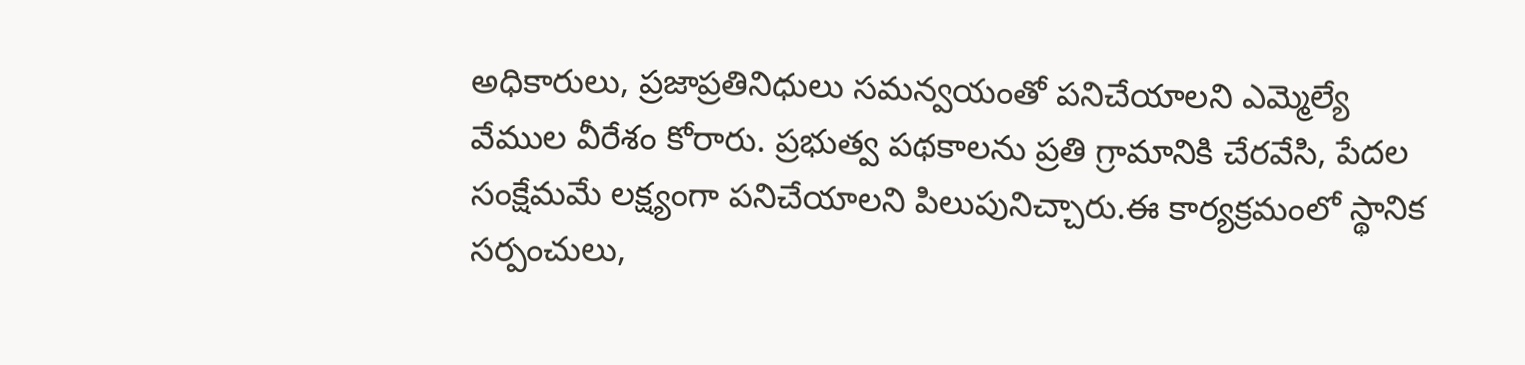అధికారులు, ప్రజాప్రతినిధులు సమన్వయంతో పనిచేయాలని ఎమ్మెల్యే వేముల వీరేశం కోరారు. ప్రభుత్వ పథకాలను ప్రతి గ్రామానికి చేరవేసి, పేదల సంక్షేమమే లక్ష్యంగా పనిచేయాలని పిలుపునిచ్చారు.ఈ కార్యక్రమంలో స్థానిక సర్పంచులు,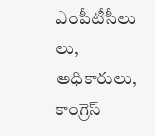ఎంపీటీసీలు లు, అధికారులు, కాంగ్రెస్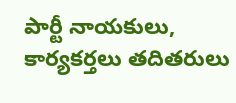పార్టీ నాయకులు, కార్యకర్తలు తదితరులు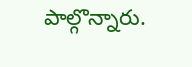పాల్గొన్నారు.